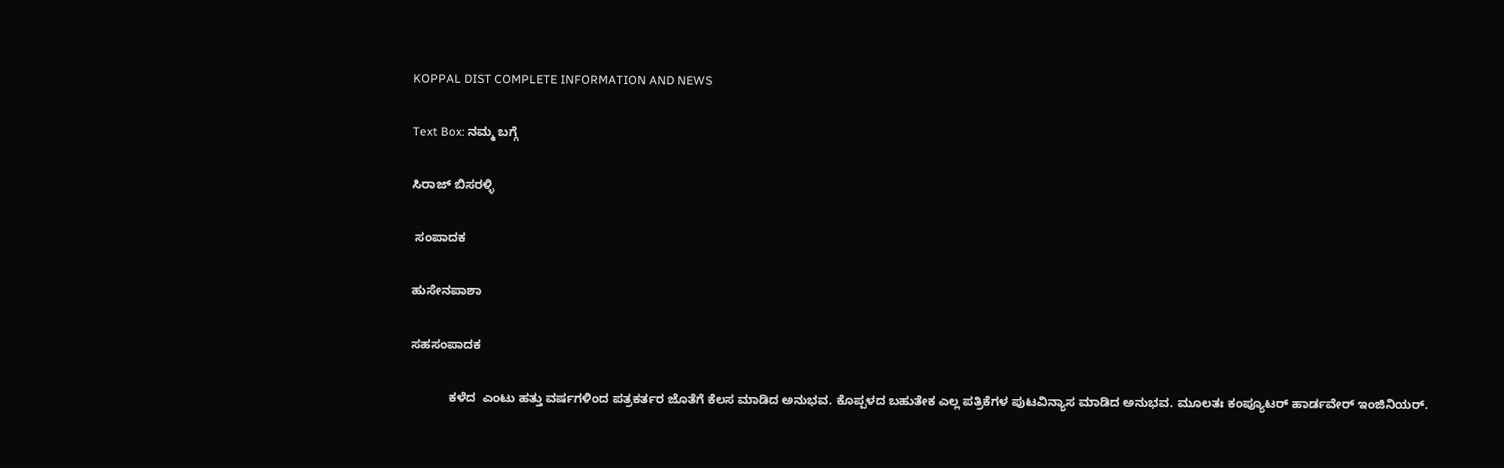KOPPAL DIST COMPLETE INFORMATION AND NEWS

Text Box: ನಮ್ಮ ಬಗ್ಗೆ

ಸಿರಾಜ್ ಬಿಸರಳ್ಳಿ

 ಸಂಪಾದಕ

ಹುಸೇನಪಾಶಾ

ಸಹಸಂಪಾದಕ

           ಕಳೆದ  ಎಂಟು ಹತ್ತು ವರ್ಷಗಳಿಂದ ಪತ್ರಕರ್ತರ ಜೊತೆಗೆ ಕೆಲಸ ಮಾಡಿದ ಅನುಭವ. ಕೊಪ್ಪಳದ ಬಹುತೇಕ ಎಲ್ಲ ಪತ್ರಿಕೆಗಳ ಪುಟವಿನ್ಯಾಸ ಮಾಡಿದ ಅನುಭವ. ಮೂಲತಃ ಕಂಪ್ಯೂಟರ್ ಹಾರ್ಡವೇರ್ ಇಂಜಿನಿಯರ್.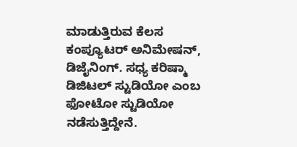ಮಾಡುತ್ತಿರುವ ಕೆಲಸ ಕಂಪ್ಯೂಟರ್ ಅನಿಮೇಷನ್, ಡಿಜೈನಿಂಗ್. ಸಧ್ಯ ಕರಿಷ್ಮಾ ಡಿಜಿಟಲ್ ಸ್ಟುಡಿಯೋ ಎಂಬ ಫೋಟೋ ಸ್ಟುಡಿಯೋ ನಡೆಸುತ್ತಿದ್ದೇನೆ.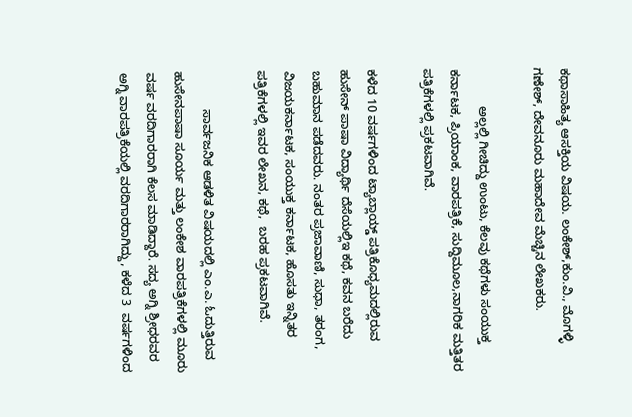ಕಥಾಸಾಹಿತ್ಯ ಆಸಕ್ತಿಯ ವಿಷಯ. ಲಂಕೇಶ್,ಕುಂ.ವಿ., ಮೊಗಳ್ಳಿ ಗಣೇಶ್, ದೇವನೂರು ಮಹಾದೇವ ಮೆಚ್ಚಿನ ಲೇಖಕರು.

           ಅಲ್ಲಲ್ಲಿ ಗೀಚಿದ್ದು ಉಂಟು, ಕೆಲವು ಕಥೆಗಳು ಸಂಯುಕ್ತ ಕರ್ನಾಟಕ, ಪ್ರಿಯಾಂಕ, ವಾರಪತ್ರಿಕೆ, ಸುದ್ದಿಮೂಲ,ನಾಗರಿಕ ಮತ್ತಿತರ ಪತ್ರಿಕೆಗಳಲ್ಲಿ ಪ್ರಕಟವಾಗಿವೆ.

ಕಳೆದ 10 ವರ್ಷಗಳಿಂದ ಟ್ಯಾಬ್ಲಾಯ್ಡ್ ಪತ್ರಿಕೊಧ್ಯಮದಲ್ಲಿರುವ ಹುಸೇನ್ ಪಾಷಾ ವಿದ್ಯಾರ್ಥಿ ದೆಸೆಯಲ್ಲಿಇ ಕಥೆ, ಕವನ ಬರೆದು ಬಹುಮಾನ ಪಡೆದವರು. ನಂತರ ಪ್ರಜಾವಾಣಿ, ಸುಧಾ, ತರಂಗ, ವಿಜಯಕರ್ನಾಟಕ, ಸಂಯುಕ್ತ ಕರ್ನಾಟಕ, ಹೊಸತು ಇನ್ನಿತರ ಪತ್ರಿಕೆಗಳಲ್ಲಿ ಇವರ ಲೇಖನ, ಕಥೆ,  ಬರಹ ಪ್ರಕಟವಾಗಿವೆ.

           ಸಾರ್ವಜನಿಕ ಆಡಳಿತ ವಿಷಯದಲ್ಲಿ ಎಂ.ಎ. ಓದುತ್ತಿರುವ ಹುಸೇನಪಾಷಾ ಸೂರ್ಯ ಮತ್ತು ಲಂಕೇಶ ವಾರಪತ್ರಿಕೆಗಳಲ್ಲಿ ಮೂರು ವರ್ಷ ವರದಿಗಾರರಾಗಿ ಕೆಲಸ ಮಾಡಿದ್ದಾರೆ. ಸದ್ಯ ಅಗ್ನಿ ಶ್ರೀಧರವರ ಅಗ್ನಿ ವಾರಪತ್ರಿಕೆಯಲ್ಲಿ ವರದಿಗಾರರಾಗಿದ್ದು, ಕಳೆದ 3  ವರ್ಷಗಳಿಂದ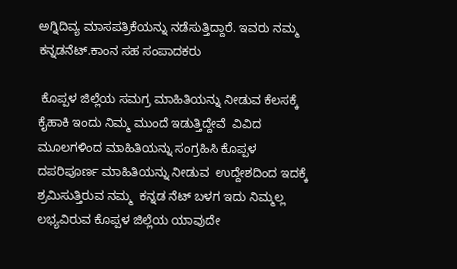ಅಗ್ನಿದಿವ್ಯ ಮಾಸಪತ್ರಿಕೆಯನ್ನು ನಡೆಸುತ್ತಿದ್ದಾರೆ. ಇವರು ನಮ್ಮ ಕನ್ನಡನೆಟ್.ಕಾಂನ ಸಹ ಸಂಪಾದಕರು

 ಕೊಪ್ಪಳ ಜಿಲ್ಲೆಯ ಸಮಗ್ರ ಮಾಹಿತಿಯನ್ನು ನೀಡುವ ಕೆಲಸಕ್ಕೆ ಕೈಹಾಕಿ ಇಂದು ನಿಮ್ಮ ಮುಂದೆ ಇಡುತ್ತಿದ್ದೇವೆ  ವಿವಿದ ಮೂಲಗಳಿಂದ ಮಾಹಿತಿಯನ್ನು ಸಂಗ್ರಹಿಸಿ ಕೊಪ್ಪಳ ದಪರಿಪೂರ್ಣ ಮಾಹಿತಿಯನ್ನು ನೀಡುವ  ಉದ್ದೇಶದಿಂದ ಇದಕ್ಕೆ ಶ್ರಮಿಸುತ್ತಿರುವ ನಮ್ಮ  ಕನ್ನಡ ನೆಟ್ ಬಳಗ ಇದು ನಿಮ್ಮಲ್ಲ ಲಭ್ಯವಿರುವ ಕೊಪ್ಪಳ ಜಿಲ್ಲೆಯ ಯಾವುದೇ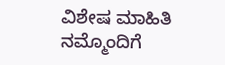ವಿಶೇಷ ಮಾಹಿತಿ ನಮ್ಮೊಂದಿಗೆ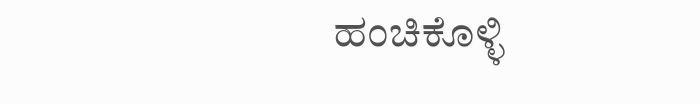ಹಂಚಿಕೊಳ್ಳಿ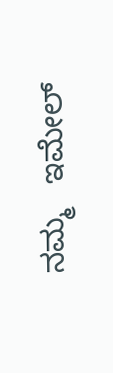ನಮ್ಮ   ಇಮೇಲ್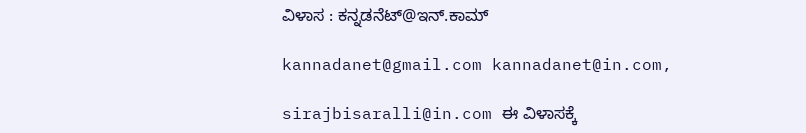ವಿಳಾಸ : ಕನ್ನಡನೆಟ್@ಇನ್.ಕಾಮ್

kannadanet@gmail.com kannadanet@in.com,

sirajbisaralli@in.com ಈ ವಿಳಾಸಕ್ಕೆ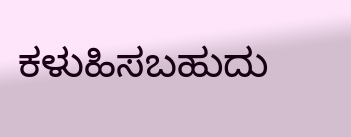ಕಳುಹಿಸಬಹುದು